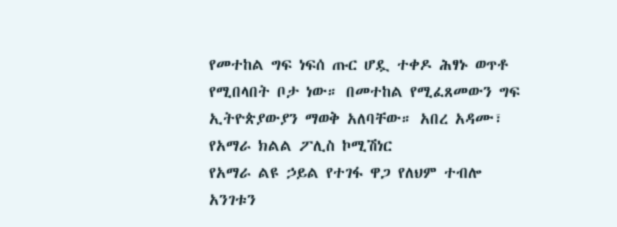የመተከል ግፍ ነፍሰ ጡር ሆዷ ተቀዶ ሕፃኑ ወጥቶ የሚበላበት ቦታ ነው። በመተከል የሚፈጸመውን ግፍ ኢትዮጵያውያን ማወቅ አለባቸው። አበረ አዳሙ፣ የአማራ ክልል ፖሊስ ኮሚሽነር
የአማራ ልዩ ኃይል የተገፋ ዋጋ የለህም ተብሎ አንገቱን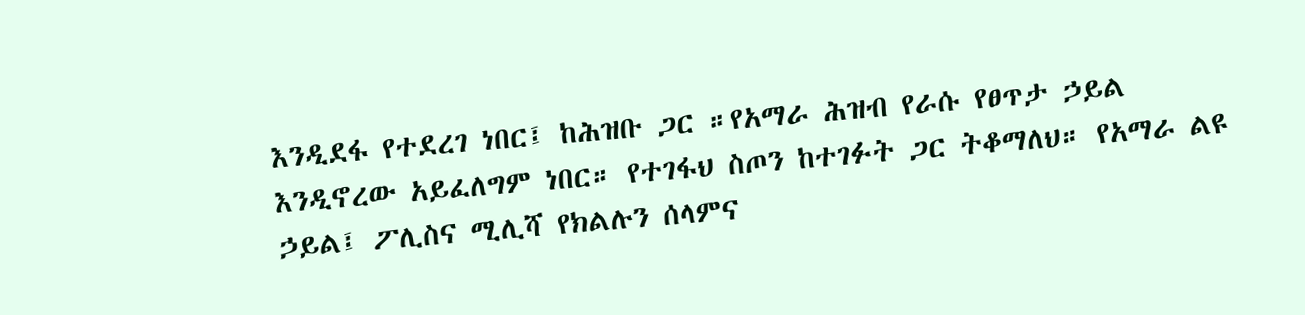እንዲደፋ የተደረገ ነበር፤ ከሕዝቡ ጋር ።የአማራ ሕዝብ የራሱ የፀጥታ ኃይል እንዲኖረው አይፈለግም ነበር። የተገፋህ ስጦን ከተገፉት ጋር ትቆማለህ። የአማራ ልዩ ኃይል፤ ፖሊስና ሚሊሻ የክልሉን ሰላምና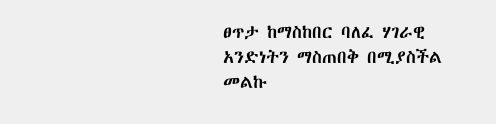ፀጥታ ከማስከበር ባለፈ ሃገራዊ አንድነትን ማስጠበቅ በሚያስችል መልኩ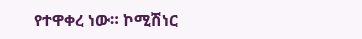የተዋቀረ ነው። ኮሚሽነር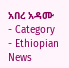አበረ አዳሙ
- Category
- Ethiopian News